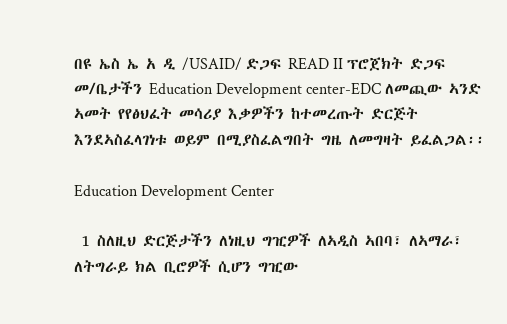በዩ ኤስ ኤ አ ዲ /USAID/ ድጋፍ READ II ፕሮጀክት ድጋፍ መ/ቤታችን Education Development center-EDC ለመጪው ኣንድ ኣመት የየፅህፈት መሳሪያ እቃዎችን ከተመረጡት ድርጅት እንደኣስፈላገነቱ ወይም በሚያስፈልግበት ግዜ ለመግዛት ይፈልጋል፡፡

Education Development Center

 1 ስለዚህ ድርጅታችን ለነዚህ ግዢዎች ለኣዲስ ኣበባ፣ ለኣማራ፣ ለትግራይ ክል ቢሮዎች ሲሆን ግዢው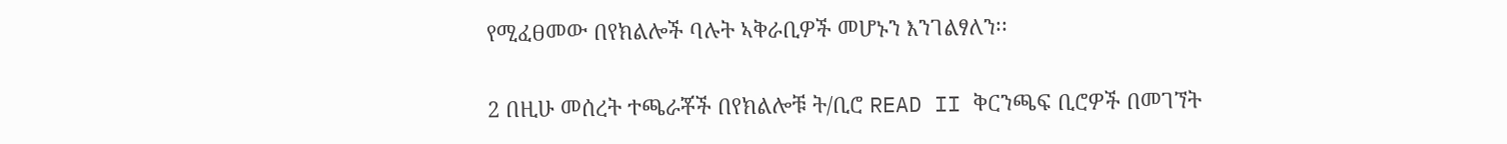የሚፈፀመው በየክልሎች ባሉት ኣቅራቢዎች መሆኑን እንገልፃለን፡፡

2 በዚሁ መሰረት ተጫራቾች በየክልሎቹ ት/ቢሮ READ II ቅርንጫፍ ቢሮዎች በመገኘት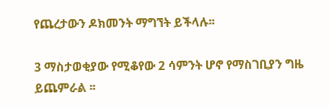የጨረታውን ዶክመንት ማግኘት ይችላሉ፡፡

3 ማስታወቂያው የሚቆየው 2 ሳምንት ሆኖ የማስገቢያን ግዜ ይጨምራል ፡፡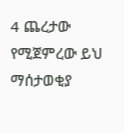4 ጨረታው የሚጀምረው ይህ ማሰታወቂያ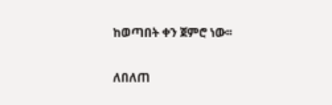ከወጣበት ቀን ጀምሮ ነው፡፡

ለበለጠ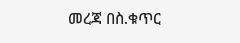መረጃ በስ.ቁጥር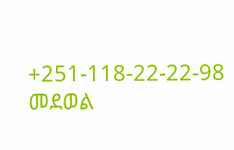+251-118-22-22-98 መደወል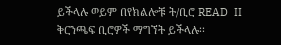ይችላሉ ወይም በየክልሎቹ ት/ቢሮ READ  II ቅርንጫፍ ቢሮዎች ማግኘት ይችላሉ፡፡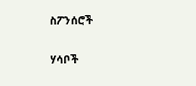ስፖንሰሮች

ሃሳቦች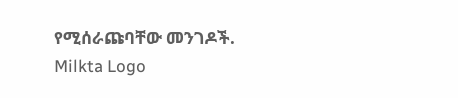የሚሰራጩባቸው መንገዶች.
Milkta Logo